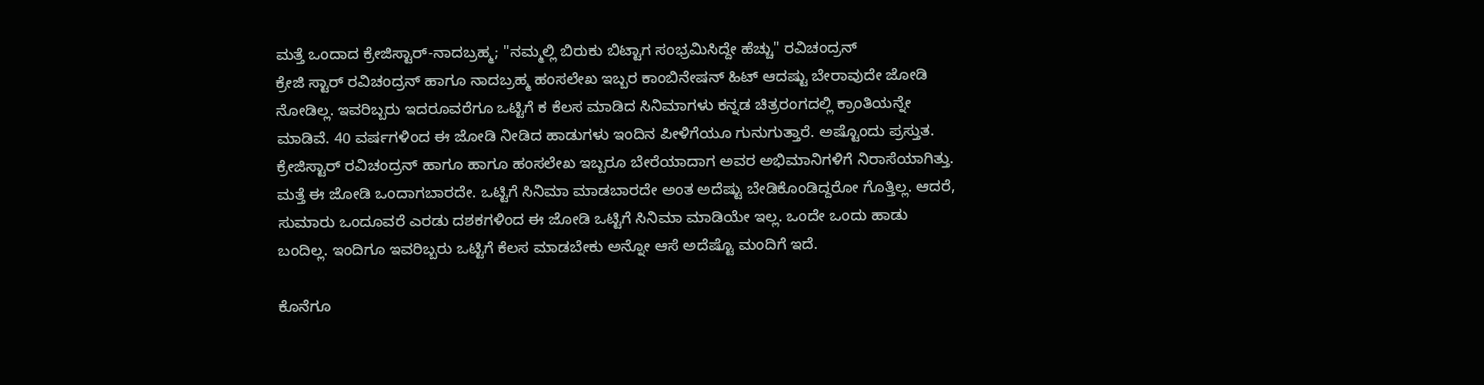ಮತ್ತೆ ಒಂದಾದ ಕ್ರೇಜಿಸ್ಟಾರ್-ನಾದಬ್ರಹ್ಮ; "ನಮ್ಮಲ್ಲಿ ಬಿರುಕು ಬಿಟ್ಟಾಗ ಸಂಭ್ರಮಿಸಿದ್ದೇ ಹೆಚ್ಚು" ರವಿಚಂದ್ರನ್
ಕ್ರೇಜಿ ಸ್ಟಾರ್ ರವಿಚಂದ್ರನ್ ಹಾಗೂ ನಾದಬ್ರಹ್ಮ ಹಂಸಲೇಖ ಇಬ್ಬರ ಕಾಂಬಿನೇಷನ್ ಹಿಟ್ ಆದಷ್ಟು ಬೇರಾವುದೇ ಜೋಡಿ ನೋಡಿಲ್ಲ. ಇವರಿಬ್ಬರು ಇದರೂವರೆಗೂ ಒಟ್ಟಿಗೆ ಕ ಕೆಲಸ ಮಾಡಿದ ಸಿನಿಮಾಗಳು ಕನ್ನಡ ಚಿತ್ರರಂಗದಲ್ಲಿ ಕ್ರಾಂತಿಯನ್ನೇ ಮಾಡಿವೆ. 40 ವರ್ಷಗಳಿಂದ ಈ ಜೋಡಿ ನೀಡಿದ ಹಾಡುಗಳು ಇಂದಿನ ಪೀಳಿಗೆಯೂ ಗುನುಗುತ್ತಾರೆ. ಅಷ್ಟೊಂದು ಪ್ರಸ್ತುತ.
ಕ್ರೇಜಿಸ್ಟಾರ್ ರವಿಚಂದ್ರನ್ ಹಾಗೂ ಹಾಗೂ ಹಂಸಲೇಖ ಇಬ್ಬರೂ ಬೇರೆಯಾದಾಗ ಅವರ ಅಭಿಮಾನಿಗಳಿಗೆ ನಿರಾಸೆಯಾಗಿತ್ತು. ಮತ್ತೆ ಈ ಜೋಡಿ ಒಂದಾಗಬಾರದೇ. ಒಟ್ಟಿಗೆ ಸಿನಿಮಾ ಮಾಡಬಾರದೇ ಅಂತ ಅದೆಷ್ಟು ಬೇಡಿಕೊಂಡಿದ್ದರೋ ಗೊತ್ತಿಲ್ಲ. ಆದರೆ, ಸುಮಾರು ಒಂದೂವರೆ ಎರಡು ದಶಕಗಳಿಂದ ಈ ಜೋಡಿ ಒಟ್ಟಿಗೆ ಸಿನಿಮಾ ಮಾಡಿಯೇ ಇಲ್ಲ. ಒಂದೇ ಒಂದು ಹಾಡು ಬಂದಿಲ್ಲ. ಇಂದಿಗೂ ಇವರಿಬ್ಬರು ಒಟ್ಟಿಗೆ ಕೆಲಸ ಮಾಡಬೇಕು ಅನ್ನೋ ಆಸೆ ಅದೆಷ್ಟೊ ಮಂದಿಗೆ ಇದೆ.

ಕೊನೆಗೂ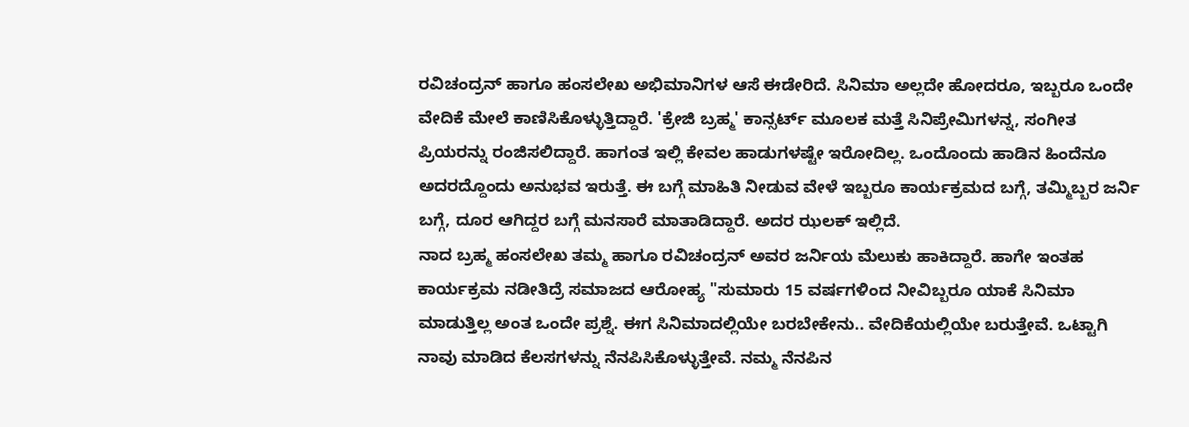ರವಿಚಂದ್ರನ್ ಹಾಗೂ ಹಂಸಲೇಖ ಅಭಿಮಾನಿಗಳ ಆಸೆ ಈಡೇರಿದೆ. ಸಿನಿಮಾ ಅಲ್ಲದೇ ಹೋದರೂ, ಇಬ್ಬರೂ ಒಂದೇ ವೇದಿಕೆ ಮೇಲೆ ಕಾಣಿಸಿಕೊಳ್ಳುತ್ತಿದ್ದಾರೆ. 'ಕ್ರೇಜಿ ಬ್ರಹ್ಮ' ಕಾನ್ಸರ್ಟ್ ಮೂಲಕ ಮತ್ತೆ ಸಿನಿಪ್ರೇಮಿಗಳನ್ನ, ಸಂಗೀತ ಪ್ರಿಯರನ್ನು ರಂಜಿಸಲಿದ್ದಾರೆ. ಹಾಗಂತ ಇಲ್ಲಿ ಕೇವಲ ಹಾಡುಗಳಷ್ಟೇ ಇರೋದಿಲ್ಲ. ಒಂದೊಂದು ಹಾಡಿನ ಹಿಂದೆನೂ ಅದರದ್ದೊಂದು ಅನುಭವ ಇರುತ್ತೆ. ಈ ಬಗ್ಗೆ ಮಾಹಿತಿ ನೀಡುವ ವೇಳೆ ಇಬ್ಬರೂ ಕಾರ್ಯಕ್ರಮದ ಬಗ್ಗೆ, ತಮ್ಮಿಬ್ಬರ ಜರ್ನಿ ಬಗ್ಗೆ, ದೂರ ಆಗಿದ್ದರ ಬಗ್ಗೆ ಮನಸಾರೆ ಮಾತಾಡಿದ್ದಾರೆ. ಅದರ ಝಲಕ್ ಇಲ್ಲಿದೆ.
ನಾದ ಬ್ರಹ್ಮ ಹಂಸಲೇಖ ತಮ್ಮ ಹಾಗೂ ರವಿಚಂದ್ರನ್ ಅವರ ಜರ್ನಿಯ ಮೆಲುಕು ಹಾಕಿದ್ದಾರೆ. ಹಾಗೇ ಇಂತಹ ಕಾರ್ಯಕ್ರಮ ನಡೀತಿದ್ರೆ ಸಮಾಜದ ಆರೋಹ್ಯ "ಸುಮಾರು 15 ವರ್ಷಗಳಿಂದ ನೀವಿಬ್ಬರೂ ಯಾಕೆ ಸಿನಿಮಾ ಮಾಡುತ್ತಿಲ್ಲ ಅಂತ ಒಂದೇ ಪ್ರಶ್ನೆ. ಈಗ ಸಿನಿಮಾದಲ್ಲಿಯೇ ಬರಬೇಕೇನು.. ವೇದಿಕೆಯಲ್ಲಿಯೇ ಬರುತ್ತೇವೆ. ಒಟ್ಟಾಗಿ ನಾವು ಮಾಡಿದ ಕೆಲಸಗಳನ್ನು ನೆನಪಿಸಿಕೊಳ್ಳುತ್ತೇವೆ. ನಮ್ಮ ನೆನಪಿನ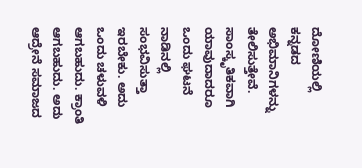ದೋಣಿಯಲ್ಲಿ ಕನ್ನಡದ ಅಭಿಮಾನಿಗಳನ್ನು ತೇಲಿಸುತ್ತೇವೆ. ಸಾಂಸ್ಕೃತಿಕವಾಗಿ ಯಾವುದಾದರೂ ಒಂದು ಘಟನೆ ನಾಡಿನಲ್ಲಿ ಸಂಭವಿಸುತ್ತಾ ಇರಬೇಕು. ಅದು ಒಂದು ಚಳುವಳಿ ಆಗಬಹುದು. ಕ್ರಾಂತಿ ಆಗಬಹುದು. ಅದು ಆದ್ರೇನೆ ಸಮಾಜದ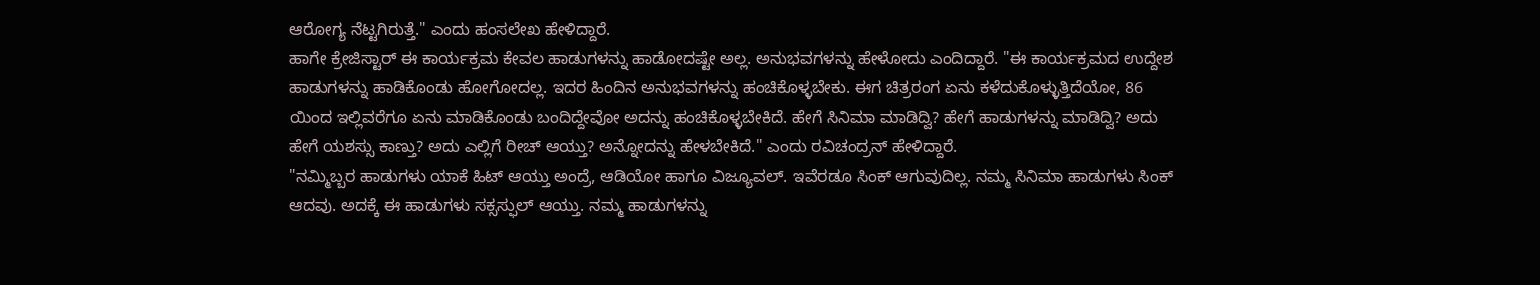ಆರೋಗ್ಯ ನೆಟ್ಟಗಿರುತ್ತೆ." ಎಂದು ಹಂಸಲೇಖ ಹೇಳಿದ್ದಾರೆ.
ಹಾಗೇ ಕ್ರೇಜಿಸ್ಟಾರ್ ಈ ಕಾರ್ಯಕ್ರಮ ಕೇವಲ ಹಾಡುಗಳನ್ನು ಹಾಡೋದಷ್ಟೇ ಅಲ್ಲ. ಅನುಭವಗಳನ್ನು ಹೇಳೋದು ಎಂದಿದ್ದಾರೆ. "ಈ ಕಾರ್ಯಕ್ರಮದ ಉದ್ದೇಶ ಹಾಡುಗಳನ್ನು ಹಾಡಿಕೊಂಡು ಹೋಗೋದಲ್ಲ. ಇದರ ಹಿಂದಿನ ಅನುಭವಗಳನ್ನು ಹಂಚಿಕೊಳ್ಳಬೇಕು. ಈಗ ಚಿತ್ರರಂಗ ಏನು ಕಳೆದುಕೊಳ್ಳುತ್ತಿದೆಯೋ, 86 ಯಿಂದ ಇಲ್ಲಿವರೆಗೂ ಏನು ಮಾಡಿಕೊಂಡು ಬಂದಿದ್ದೇವೋ ಅದನ್ನು ಹಂಚಿಕೊಳ್ಳಬೇಕಿದೆ. ಹೇಗೆ ಸಿನಿಮಾ ಮಾಡಿದ್ವಿ? ಹೇಗೆ ಹಾಡುಗಳನ್ನು ಮಾಡಿದ್ವಿ? ಅದು ಹೇಗೆ ಯಶಸ್ಸು ಕಾಣ್ತು? ಅದು ಎಲ್ಲಿಗೆ ರೀಚ್ ಆಯ್ತು? ಅನ್ನೋದನ್ನು ಹೇಳಬೇಕಿದೆ." ಎಂದು ರವಿಚಂದ್ರನ್ ಹೇಳಿದ್ದಾರೆ.
"ನಮ್ಮಿಬ್ಬರ ಹಾಡುಗಳು ಯಾಕೆ ಹಿಟ್ ಆಯ್ತು ಅಂದ್ರೆ, ಆಡಿಯೋ ಹಾಗೂ ವಿಜ್ಯೂವಲ್. ಇವೆರಡೂ ಸಿಂಕ್ ಆಗುವುದಿಲ್ಲ. ನಮ್ಮ ಸಿನಿಮಾ ಹಾಡುಗಳು ಸಿಂಕ್ ಆದವು. ಅದಕ್ಕೆ ಈ ಹಾಡುಗಳು ಸಕ್ಸಸ್ಫುಲ್ ಆಯ್ತು. ನಮ್ಮ ಹಾಡುಗಳನ್ನು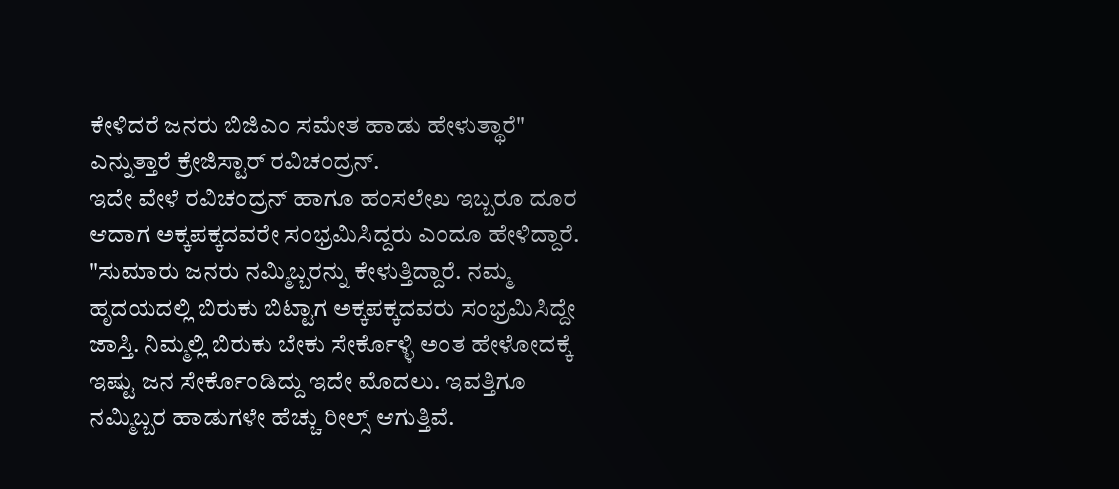ಕೇಳಿದರೆ ಜನರು ಬಿಜಿಎಂ ಸಮೇತ ಹಾಡು ಹೇಳುತ್ಥಾರೆ" ಎನ್ನುತ್ತಾರೆ ಕ್ರೇಜಿಸ್ಟಾರ್ ರವಿಚಂದ್ರನ್.
ಇದೇ ವೇಳೆ ರವಿಚಂದ್ರನ್ ಹಾಗೂ ಹಂಸಲೇಖ ಇಬ್ಬರೂ ದೂರ ಆದಾಗ ಅಕ್ಕಪಕ್ಕದವರೇ ಸಂಭ್ರಮಿಸಿದ್ದರು ಎಂದೂ ಹೇಳಿದ್ದಾರೆ. "ಸುಮಾರು ಜನರು ನಮ್ಮಿಬ್ಬರನ್ನು ಕೇಳುತ್ತಿದ್ದಾರೆ. ನಮ್ಮ ಹೃದಯದಲ್ಲಿ ಬಿರುಕು ಬಿಟ್ಟಾಗ ಅಕ್ಕಪಕ್ಕದವರು ಸಂಭ್ರಮಿಸಿದ್ದೇ ಜಾಸ್ತಿ. ನಿಮ್ಮಲ್ಲಿ ಬಿರುಕು ಬೇಕು ಸೇರ್ಕೊಳ್ಳಿ ಅಂತ ಹೇಳೋದಕ್ಕೆ ಇಷ್ಟು ಜನ ಸೇರ್ಕೊಂಡಿದ್ದು ಇದೇ ಮೊದಲು. ಇವತ್ತಿಗೂ ನಮ್ಮಿಬ್ಬರ ಹಾಡುಗಳೇ ಹೆಚ್ಚು ರೀಲ್ಸ್ ಆಗುತ್ತಿವೆ.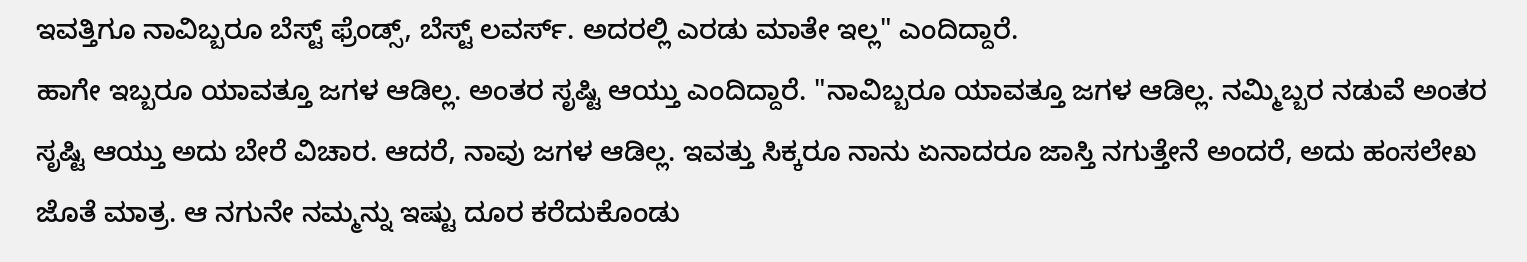ಇವತ್ತಿಗೂ ನಾವಿಬ್ಬರೂ ಬೆಸ್ಟ್ ಫ್ರೆಂಡ್ಸ್, ಬೆಸ್ಟ್ ಲವರ್ಸ್. ಅದರಲ್ಲಿ ಎರಡು ಮಾತೇ ಇಲ್ಲ" ಎಂದಿದ್ದಾರೆ.
ಹಾಗೇ ಇಬ್ಬರೂ ಯಾವತ್ತೂ ಜಗಳ ಆಡಿಲ್ಲ. ಅಂತರ ಸೃಷ್ಟಿ ಆಯ್ತು ಎಂದಿದ್ದಾರೆ. "ನಾವಿಬ್ಬರೂ ಯಾವತ್ತೂ ಜಗಳ ಆಡಿಲ್ಲ. ನಮ್ಮಿಬ್ಬರ ನಡುವೆ ಅಂತರ ಸೃಷ್ಟಿ ಆಯ್ತು ಅದು ಬೇರೆ ವಿಚಾರ. ಆದರೆ, ನಾವು ಜಗಳ ಆಡಿಲ್ಲ. ಇವತ್ತು ಸಿಕ್ಕರೂ ನಾನು ಏನಾದರೂ ಜಾಸ್ತಿ ನಗುತ್ತೇನೆ ಅಂದರೆ, ಅದು ಹಂಸಲೇಖ ಜೊತೆ ಮಾತ್ರ. ಆ ನಗುನೇ ನಮ್ಮನ್ನು ಇಷ್ಟು ದೂರ ಕರೆದುಕೊಂಡು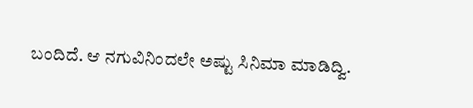ಬಂದಿದೆ. ಆ ನಗುವಿನಿಂದಲೇ ಅಷ್ಟು ಸಿನಿಮಾ ಮಾಡಿದ್ವಿ.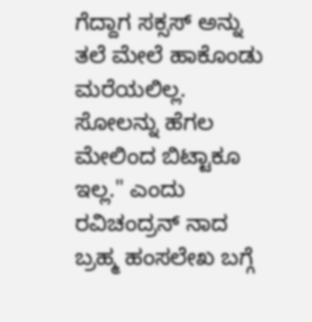ಗೆದ್ದಾಗ ಸಕ್ಸಸ್ ಅನ್ನು ತಲೆ ಮೇಲೆ ಹಾಕೊಂಡು ಮರೆಯಲಿಲ್ಲ. ಸೋಲನ್ನು ಹೆಗಲ ಮೇಲಿಂದ ಬಿಟ್ಟಾಕೂ ಇಲ್ಲ." ಎಂದು ರವಿಚಂದ್ರನ್ ನಾದ ಬ್ರಹ್ಮ ಹಂಸಲೇಖ ಬಗ್ಗೆ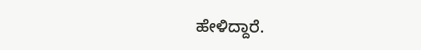ಹೇಳಿದ್ದಾರೆ.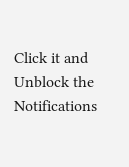Click it and Unblock the Notifications